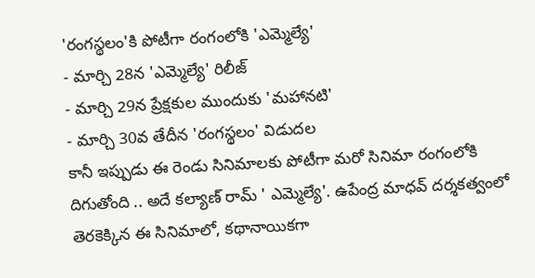'రంగస్థలం'కి పోటీగా రంగంలోకి 'ఎమ్మెల్యే'
- మార్చి 28న 'ఎమ్మెల్యే' రిలీజ్
- మార్చి 29న ప్రేక్షకుల ముందుకు 'మహానటి'
- మార్చి 30వ తేదీన 'రంగస్థలం' విడుదల
కానీ ఇప్పుడు ఈ రెండు సినిమాలకు పోటీగా మరో సినిమా రంగంలోకి దిగుతోంది .. అదే కల్యాణ్ రామ్ ' ఎమ్మెల్యే'. ఉపేంద్ర మాధవ్ దర్శకత్వంలో తెరకెక్కిన ఈ సినిమాలో, కథానాయికగా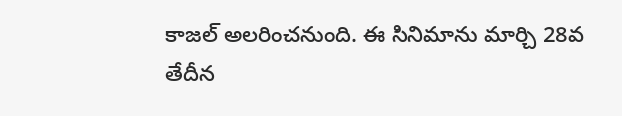కాజల్ అలరించనుంది. ఈ సినిమాను మార్చి 28వ తేదీన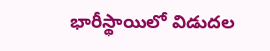భారీస్థాయిలో విడుదల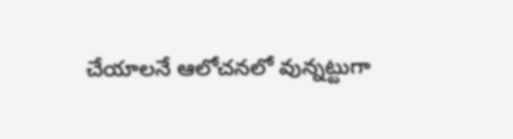చేయాలనే ఆలోచనలో వున్నట్టుగా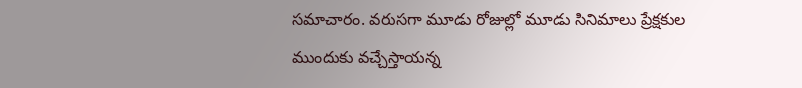సమాచారం. వరుసగా మూడు రోజుల్లో మూడు సినిమాలు ప్రేక్షకుల ముందుకు వచ్చేస్తాయన్న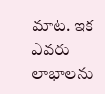మాట. ఇక ఎవరు లాభాలను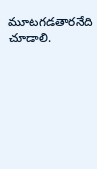మూటగడతారనేది చూడాలి.